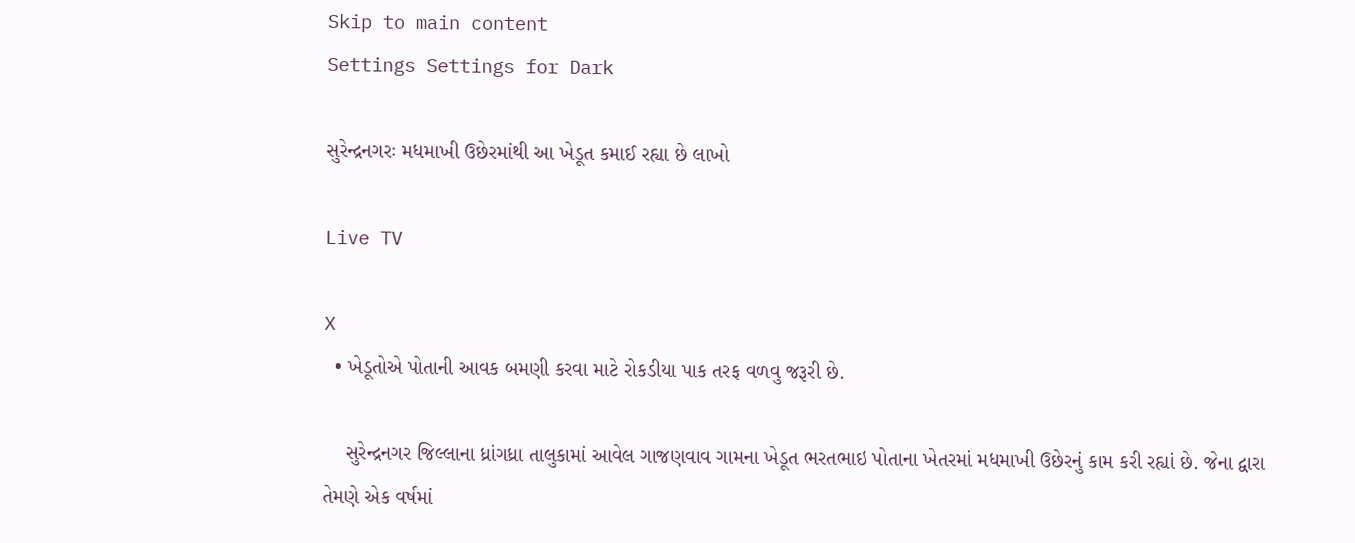Skip to main content
Settings Settings for Dark

સુરેન્દ્રનગરઃ મધમાખી ઉછેરમાંથી આ ખેડૂત કમાઈ રહ્યા છે લાખો

Live TV

X
  • ખેડૂતોએ પોતાની આવક બમણી કરવા માટે રોકડીયા પાક તરફ વળવુ જરૂરી છે.

    સુરેન્દ્રનગર જિલ્લાના ધ્રાંગધ્રા તાલુકામાં આવેલ ગાજણવાવ ગામના ખેડૂત ભરતભાઇ પોતાના ખેતરમાં મધમાખી ઉછેરનું કામ કરી રહ્યાં છે. જેના દ્વારા તેમણે એક વર્ષમાં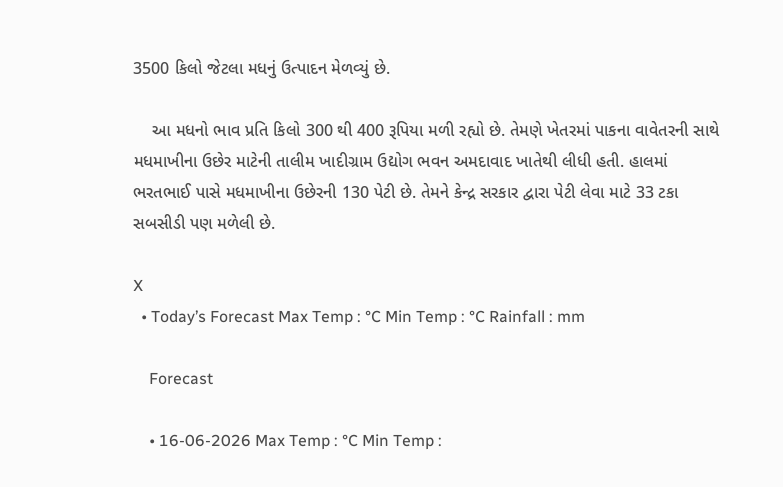3500 કિલો જેટલા મધનું ઉત્પાદન મેળવ્યું છે.

    આ મધનો ભાવ પ્રતિ કિલો 300 થી 400 રૂપિયા મળી રહ્યો છે. તેમણે ખેતરમાં પાકના વાવેતરની સાથે મધમાખીના ઉછેર માટેની તાલીમ ખાદીગ્રામ ઉદ્યોગ ભવન અમદાવાદ ખાતેથી લીધી હતી. હાલમાં ભરતભાઈ પાસે મધમાખીના ઉછેરની 130 પેટી છે. તેમને કેન્દ્ર સરકાર દ્વારા પેટી લેવા માટે 33 ટકા સબસીડી પણ મળેલી છે.

X
  • Today’s Forecast Max Temp : °C Min Temp : °C Rainfall : mm

    Forecast

    • 16-06-2026 Max Temp : °C Min Temp :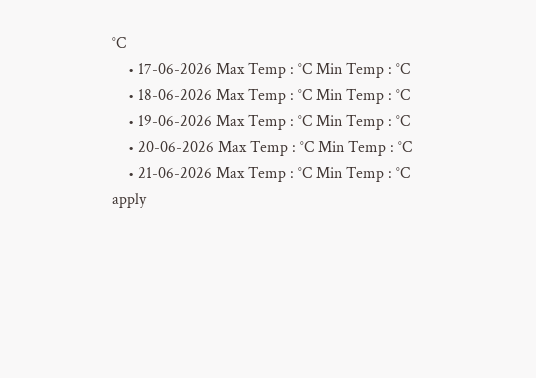°C
    • 17-06-2026 Max Temp : °C Min Temp : °C
    • 18-06-2026 Max Temp : °C Min Temp : °C
    • 19-06-2026 Max Temp : °C Min Temp : °C
    • 20-06-2026 Max Temp : °C Min Temp : °C
    • 21-06-2026 Max Temp : °C Min Temp : °C
apply